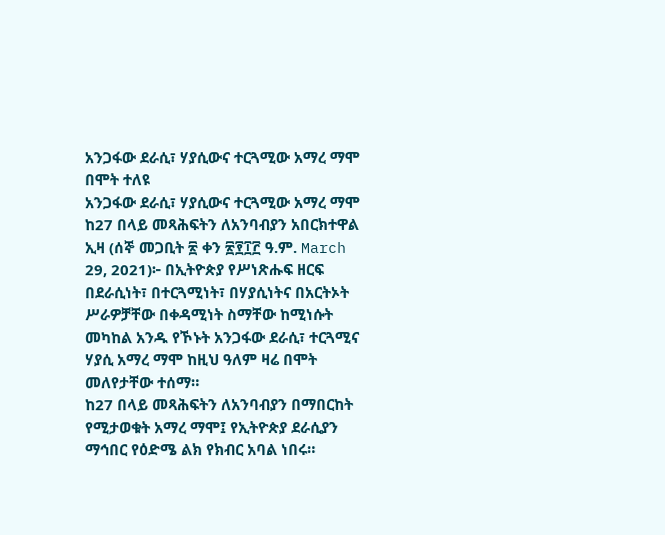አንጋፋው ደራሲ፣ ሃያሲውና ተርጓሚው አማረ ማሞ በሞት ተለዩ
አንጋፋው ደራሲ፣ ሃያሲውና ተርጓሚው አማረ ማሞ
ከ27 በላይ መጻሕፍትን ለአንባብያን አበርክተዋል
ኢዛ (ሰኞ መጋቢት ፳ ቀን ፳፻፲፫ ዓ.ም. March 29, 2021)፦ በኢትዮጵያ የሥነጽሑፍ ዘርፍ በደራሲነት፣ በተርጓሚነት፣ በሃያሲነትና በአርትኦት ሥራዎቻቸው በቀዳሚነት ስማቸው ከሚነሱት መካከል አንዱ የኾኑት አንጋፋው ደራሲ፣ ተርጓሚና ሃያሲ አማረ ማሞ ከዚህ ዓለም ዛሬ በሞት መለየታቸው ተሰማ።
ከ27 በላይ መጻሕፍትን ለአንባብያን በማበርከት የሚታወቁት አማረ ማሞ፤ የኢትዮጵያ ደራሲያን ማኅበር የዕድሜ ልክ የክብር አባል ነበሩ።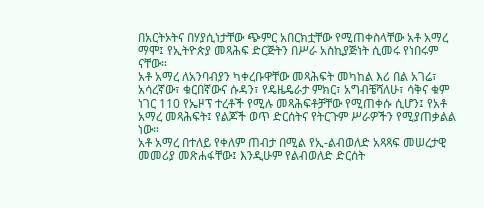በአርትኦትና በሃያሲነታቸው ጭምር አበርክቷቸው የሚጠቀስላቸው አቶ አማረ ማሞ፤ የኢትዮጵያ መጻሕፍ ድርጅትን በሥራ አስኪያጅነት ሲመሩ የነበሩም ናቸው።
አቶ አማረ ለአንባብያን ካቀረቡዋቸው መጻሕፍት መካከል እሪ በል አገሬ፣ አሳረኛው፣ ቁርበኛውና ሱዳን፣ የዴዜዴራታ ምክር፣ አግብቼሻለሁ፣ ሳቅና ቁም ነገር 110 የኤዞፕ ተረቶች የሚሉ መጻሕፍቶቻቸው የሚጠቀሱ ሲሆን፤ የአቶ አማረ መጻሕፍት፤ የልጆች ወጥ ድርሰትና የትርጉም ሥራዎችን የሚያጠቃልል ነው።
አቶ አማረ በተለይ የቀለም ጠብታ በሚል የኢ-ልብወለድ አጻጻፍ መሠረታዊ መመሪያ መጽሐፋቸው፤ እንዲሁም የልብወለድ ድርሰት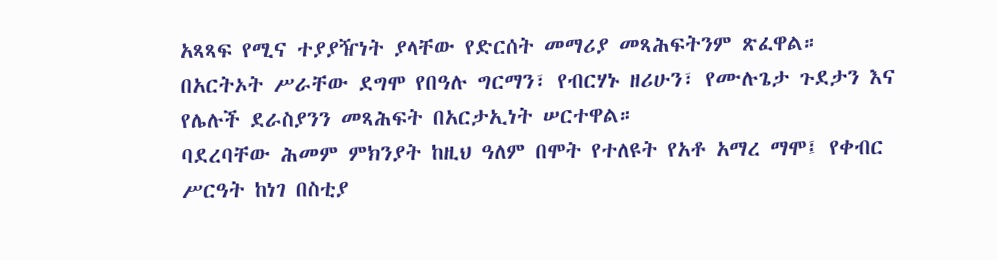አጻጻፍ የሚና ተያያዥነት ያላቸው የድርሰት መማሪያ መጻሕፍትንም ጽፈዋል።
በአርትኦት ሥራቸው ደግሞ የበዓሉ ግርማን፣ የብርሃኑ ዘሪሁን፣ የሙሉጌታ ጉደታን እና የሌሉች ደራስያንን መጻሕፍት በአርታኢነት ሠርተዋል።
ባደረባቸው ሕመም ምክንያት ከዚህ ዓለም በሞት የተለዩት የአቶ አማረ ማሞ፤ የቀብር ሥርዓት ከነገ በስቲያ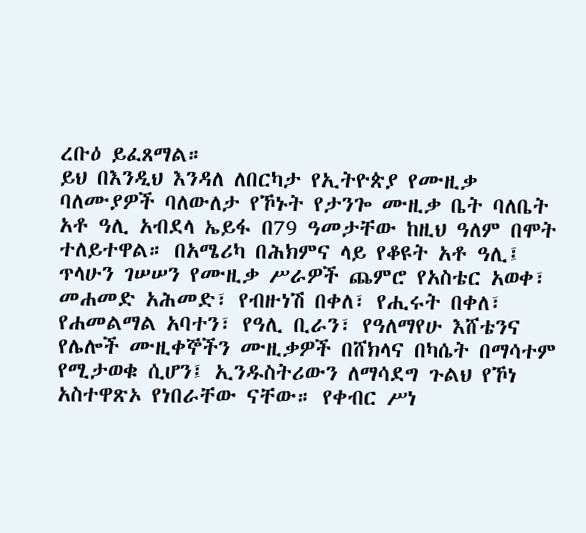ረቡዕ ይፈጸማል።
ይህ በእንዲህ እንዳለ ለበርካታ የኢትዮጵያ የሙዚቃ ባለሙያዎች ባለውለታ የኾኑት የታንጐ ሙዚቃ ቤት ባለቤት አቶ ዓሊ አብደላ ኤይፋ በ79 ዓመታቸው ከዚህ ዓለም በሞት ተለይተዋል። በአሜሪካ በሕክምና ላይ የቆዩት አቶ ዓሊ፤ ጥላሁን ገሠሠን የሙዚቃ ሥራዎች ጨምሮ የአስቴር አወቀ፣ መሐመድ አሕመድ፣ የብዙነሽ በቀለ፣ የሒሩት በቀለ፣ የሐመልማል አባተን፣ የዓሊ ቢራን፣ የዓለማየሁ እሸቴንና የሌሎች ሙዚቀኞችን ሙዚቃዎች በሸክላና በካሴት በማሳተም የሚታወቁ ሲሆን፤ ኢንዱስትሪውን ለማሳደግ ጉልህ የኾነ አስተዋጽኦ የነበራቸው ናቸው። የቀብር ሥነ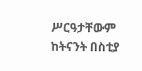ሥርዓታቸውም ከትናንት በስቲያ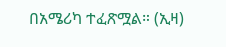በአሜሪካ ተፈጽሟል። (ኢዛ)